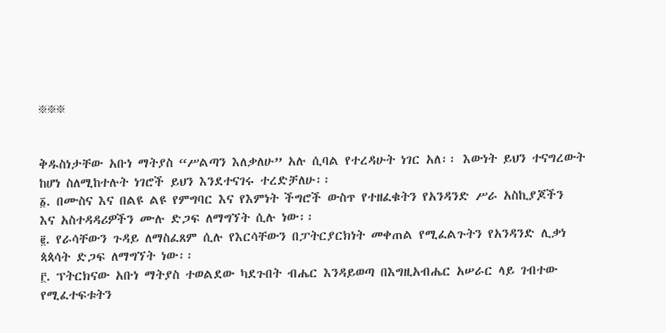፠፠፠


ቅዱስነታቸው አቡነ ማትያስ “ሥልጣን እለቃለሁ” አሉ ሲባል የተረዳሁት ነገር አለ፡፡ እውነት ይህን ተናግረውት
ከሆነ ስለሚከተሉት ነገሮች ይህን እንደተናገሩ ተረድቻለሁ፡፡
፩. በሙስና እና በልዩ ልዩ የምግባር እና የእምነት ችግሮች ውስጥ የተዘፈቁትን የአንዳንድ ሥራ አስኪያጆችን
እና አስተዳዳሪዎችን ሙሉ ድጋፍ ለማግኘት ሲሉ ነው፡፡
፪. የራሳቸውን ጉዳይ ለማስፈጸም ሲሉ የእርሳቸውን በፓትርያርክነት መቀጠል የሚፈልጉትን የአንዳንድ ሊቃነ
ጳጳሳት ድጋፍ ለማግኘት ነው፡፡
፫. ፕትርክናው አቡነ ማትያስ ተወልደው ካደጉበት ብሔር እንዳይወጣ በእግዚአብሔር አሠራር ላይ ገብተው የሚፈተፍቱትን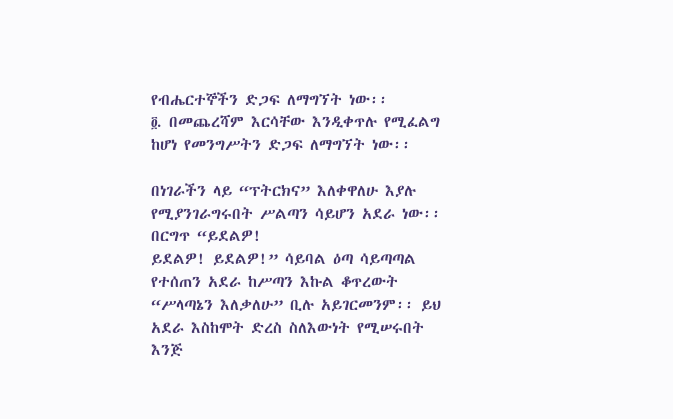የብሔርተኞችን ድጋፍ ለማግኘት ነው፡፡
፬. በመጨረሻም እርሳቸው እንዲቀጥሉ የሚፈልግ ከሆነ የመንግሥትን ድጋፍ ለማግኘት ነው፡፡

በነገራችን ላይ “ፕትርክና” እለቀዋለሁ እያሉ የሚያንገራግሩበት ሥልጣን ሳይሆን አደራ ነው፡፡ በርግጥ “ይደልዎ!
ይደልዎ! ይደልዎ!” ሳይባል ዕጣ ሳይጣጣል የተሰጠን አደራ ከሥጣን እኩል ቆጥረውት “ሥላጣኔን እለቃለሁ” ቢሉ አይገርመንም፡፡ ይህ
አደራ እስከሞት ድረስ ስለእውነት የሚሠሩበት እንጅ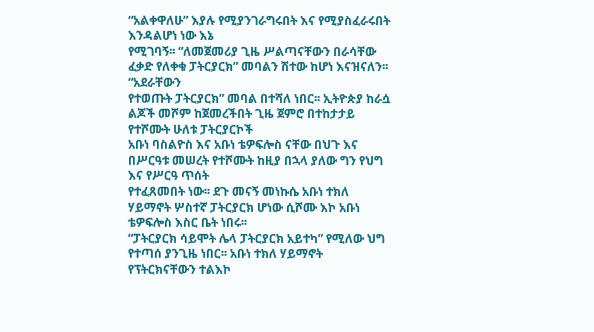“አልቀዋለሁ” እያሉ የሚያንገራግሩበት እና የሚያስፈራሩበት እንዳልሆነ ነው እኔ
የሚገባኝ፡፡ “ለመጀመሪያ ጊዜ ሥልጣናቸውን በራሳቸው ፈቃድ የለቀቁ ፓትርያርክ” መባልን ሽተው ከሆነ እናዝናለን፡፡ “አደራቸውን
የተወጡት ፓትርያርክ” መባል በተሻለ ነበር፡፡ ኢትዮጵያ ከራሷ ልጆች መሾም ከጀመረችበት ጊዜ ጀምሮ በተከታታይ የተሾሙት ሁለቱ ፓትርያርኮች
አቡነ ባስልዮስ እና አቡነ ቴዎፍሎስ ናቸው በህጉ እና በሥርዓቱ መሠረት የተሾሙት ከዚያ በኋላ ያለው ግን የህግ እና የሥርዓ ጥሰት
የተፈጸመበት ነው፡፡ ደጉ መናኝ መነኩሴ አቡነ ተክለ ሃይማኖት ሦስተኛ ፓትርያርክ ሆነው ሲሾሙ እኮ አቡነ ቴዎፍሎስ እስር ቤት ነበሩ፡፡
“ፓትርያርክ ሳይሞት ሌላ ፓትርያርክ አይተካ” የሚለው ህግ የተጣሰ ያንጊዜ ነበር፡፡ አቡነ ተክለ ሃይማኖት የፕትርክናቸውን ተልእኮ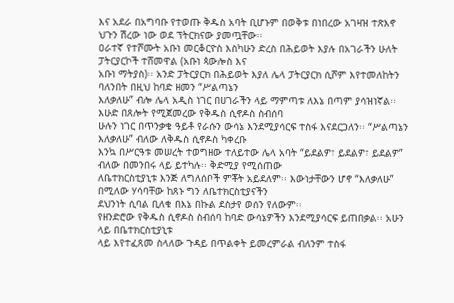እና አደራ በአግባቡ የተወጡ ቅዱስ አባት ቢሆኑም በወቅቱ በነበረው አገዛዝ ተጽእኖ ህጉን ሽረው ነው ወደ ፕትርክናው ያመጧቸው፡፡
ዐራተኛ የተሾሙት አቡነ መርቆርዮስ እስካሁን ድረስ በሕይወት እያሉ በአገራችን ሁለት ፓትርያርኮች ተሸመዋል (አቡነ ጳውሎስ እና
አቡነ ማትያስ)፡፡ አንድ ፓትርያርክ በሕይወት እያለ ሌላ ፓትርያርክ ሲሾም እየተመለከትን ባለንበት በዚህ ከባድ ዘመን “ሥልጣኔን
እለቃለሁ” ብሎ ሌላ አዲስ ነገር በሀገራችን ላይ ማምጣቱ ለእኔ በጣም ያሳዝነኛል፡፡ እሁድ በጸሎት የሚጀመረው የቅዱስ ሲኖዶስ ስብሰባ
ሁሉን ነገር በጥንቃቄ ዓይቶ የራሱን ውሳኔ እንደሚያሳርፍ ተስፋ እናደርጋለን፡፡ “ሥልጣኔን እለቃለሁ” ብለው ለቅዱስ ሲኖዶስ ካቀረቡ
እንኳ በሥርዓቱ መሠረት ተወግዘው ተለይተው ሌላ አባት “ይደልዎ፣ ይደልዎ፣ ይደልዎ” ብለው በመንበሩ ላይ ይተካሉ፡፡ ቅድሚያ የሚሰጠው
ለቤተክርስቲያኒቱ እንጅ ለግለሰቦች ምቾት አይደለም፡፡ እውነታቸውን ሆኖ “እለቃለሁ” በሚለው ሃሳባቸው ከጸኑ ግን ለቤተክርስቲያናችን
ደህንነት ሲባል ቢለቁ በእኔ በኩል ደስታየ ወሰን የለውም፡፡
የዘንድሮው የቅዱስ ሲኖዶስ ስብሰባ ከባድ ውሳኔዎችን እንደሚያሳርፍ ይጠበቃል፡፡ አሁን ላይ በቤተክርስቲያኒቱ
ላይ እየተፈጸመ ስላለው ጉዳይ በጥልቀት ይመረምራል ብለንም ተስፋ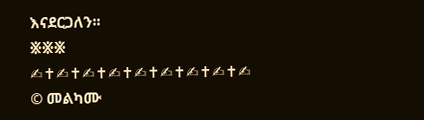እናደርጋለን፡፡
፠፠፠
✍✝✍✝✍✝✍✝✍✝✍✝✍✝✍✝✍
© መልካሙ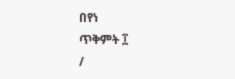በየነ
ጥቅምት ፲
/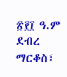፳፻፲ ዓ.ም
ደብረ ማርቆስ፣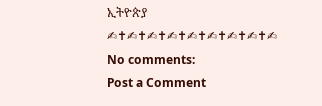ኢትዮጵያ
✍✝✍✝✍✝✍✝✍✝✍✝✍✝✍✝✍
No comments:
Post a Comment